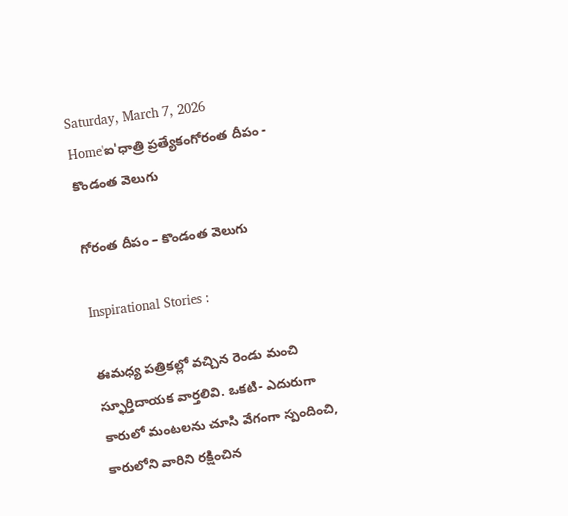Saturday, March 7, 2026
Home'ఐ'ధాత్రి ప్రత్యేకంగోరంత దీపం - కొండంత వెలుగు

గోరంత దీపం – కొండంత వెలుగు

Inspirational Stories :

ఈమధ్య పత్రికల్లో వచ్చిన రెండు మంచి స్ఫూర్తిదాయక వార్తలివి. ఒకటి- ఎదురుగా కారులో మంటలను చూసి వేగంగా స్పందించి, కారులోని వారిని రక్షించిన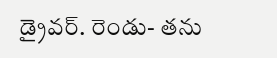డ్రైవర్. రెండు- తను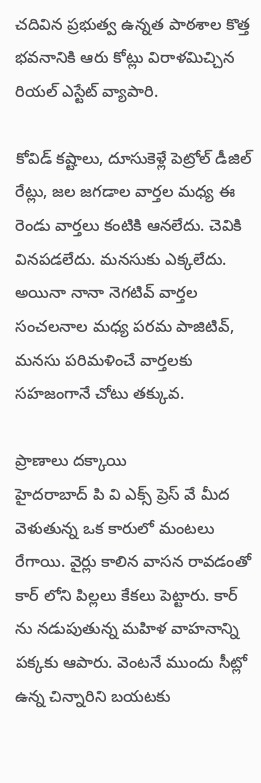చదివిన ప్రభుత్వ ఉన్నత పాఠశాల కొత్త భవనానికి ఆరు కోట్లు విరాళమిచ్చిన రియల్ ఎస్టేట్ వ్యాపారి.

కోవిడ్ కష్టాలు, దూసుకెళ్లే పెట్రోల్ డీజిల్ రేట్లు, జల జగడాల వార్తల మధ్య ఈ రెండు వార్తలు కంటికి ఆనలేదు. చెవికి వినపడలేదు. మనసుకు ఎక్కలేదు. అయినా నానా నెగటివ్ వార్తల సంచలనాల మధ్య పరమ పాజిటివ్, మనసు పరిమళించే వార్తలకు సహజంగానే చోటు తక్కువ.

ప్రాణాలు దక్కాయి
హైదరాబాద్ పి వి ఎక్స్ ప్రెస్ వే మీద వెళుతున్న ఒక కారులో మంటలు రేగాయి. వైర్లు కాలిన వాసన రావడంతో కార్ లోని పిల్లలు కేకలు పెట్టారు. కార్ ను నడుపుతున్న మహిళ వాహనాన్ని పక్కకు ఆపారు. వెంటనే ముందు సీట్లో ఉన్న చిన్నారిని బయటకు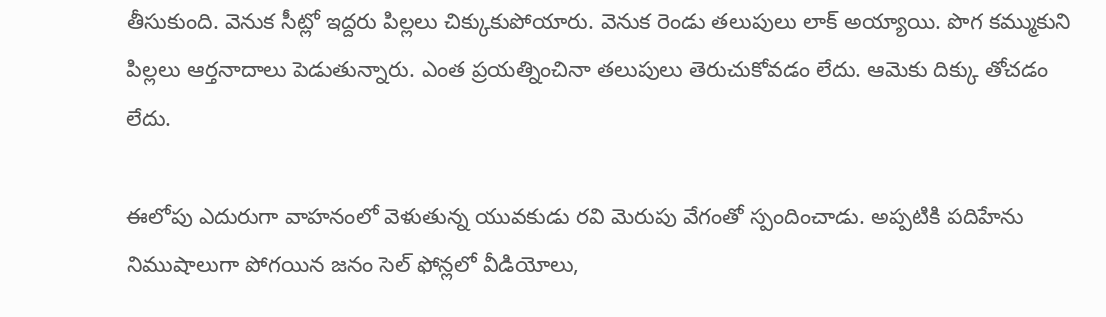తీసుకుంది. వెనుక సీట్లో ఇద్దరు పిల్లలు చిక్కుకుపోయారు. వెనుక రెండు తలుపులు లాక్ అయ్యాయి. పొగ కమ్ముకుని పిల్లలు ఆర్తనాదాలు పెడుతున్నారు. ఎంత ప్రయత్నించినా తలుపులు తెరుచుకోవడం లేదు. ఆమెకు దిక్కు తోచడం లేదు.

ఈలోపు ఎదురుగా వాహనంలో వెళుతున్న యువకుడు రవి మెరుపు వేగంతో స్పందించాడు. అప్పటికి పదిహేను నిముషాలుగా పోగయిన జనం సెల్ ఫోన్లలో వీడియోలు,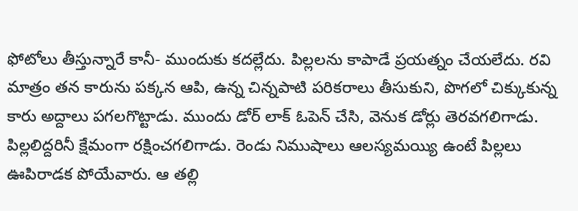ఫోటోలు తీస్తున్నారే కానీ- ముందుకు కదల్లేదు. పిల్లలను కాపాడే ప్రయత్నం చేయలేదు. రవి మాత్రం తన కారును పక్కన ఆపి, ఉన్న చిన్నపాటి పరికరాలు తీసుకుని, పొగలో చిక్కుకున్న కారు అద్దాలు పగలగొట్టాడు. ముందు డోర్ లాక్ ఓపెన్ చేసి, వెనుక డోర్లు తెరవగలిగాడు. పిల్లలిద్దరినీ క్షేమంగా రక్షించగలిగాడు. రెండు నిముషాలు ఆలస్యమయ్యి ఉంటే పిల్లలు ఊపిరాడక పోయేవారు. ఆ తల్లి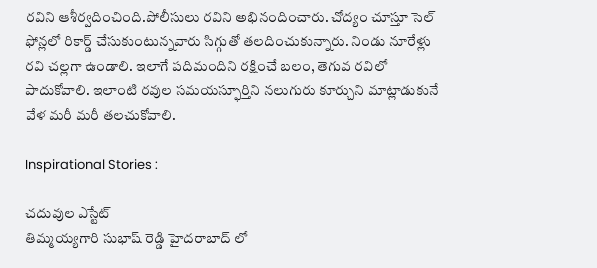రవిని ఆశీర్వదించింది.పోలీసులు రవిని అభినందించారు. చోద్యం చూస్తూ సెల్ ఫోన్లలో రికార్డ్ చేసుకుంటున్నవారు సిగ్గుతో తలదించుకున్నారు. నిండు నూరేళ్లు రవి చల్లగా ఉండాలి. ఇలాగే పదిమందిని రక్షించే బలం, తెగువ రవిలో పాదుకోవాలి. ఇలాంటి రవుల సమయస్ఫూర్తిని నలుగురు కూర్చుని మాట్లాడుకునే వేళ మరీ మరీ తలచుకోవాలి.

Inspirational Stories :

చదువుల ఎస్టేట్
తిమ్మయ్యగారి సుభాష్ రెడ్డి హైదరాబాద్ లో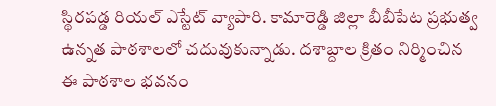స్థిరపడ్డ రియల్ ఎస్టేట్ వ్యాపారి. కామారెడ్డి జిల్లా బీబీపేట ప్రభుత్వ ఉన్నత పాఠశాలలో చదువుకున్నాడు. దశాబ్దాల క్రితం నిర్మించిన ఈ పాఠశాల భవనం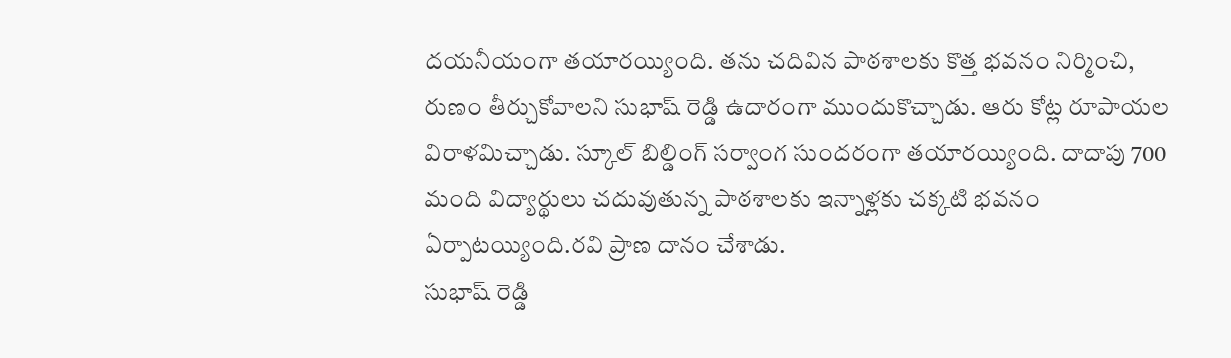దయనీయంగా తయారయ్యింది. తను చదివిన పాఠశాలకు కొత్త భవనం నిర్మించి, రుణం తీర్చుకోవాలని సుభాష్ రెడ్డి ఉదారంగా ముందుకొచ్చాడు. ఆరు కోట్ల రూపాయల విరాళమిచ్చాడు. స్కూల్ బిల్డింగ్ సర్వాంగ సుందరంగా తయారయ్యింది. దాదాపు 700 మంది విద్యార్థులు చదువుతున్న పాఠశాలకు ఇన్నాళ్లకు చక్కటి భవనం ఏర్పాటయ్యింది.రవి ప్రాణ దానం చేశాడు.
సుభాష్ రెడ్డి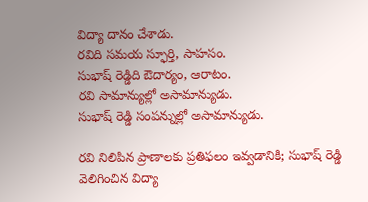విద్యా దానం చేశాడు.
రవిది సమయ స్ఫూర్తి, సాహసం.
సుభాష్ రెడ్డిది ఔదార్యం, ఆరాటం.
రవి సామాన్యుల్లో అసామాన్యుడు.
సుభాష్ రెడ్డి సంపన్నుల్లో అసామాన్యుడు.

రవి నిలిపిన ప్రాణాలకు ప్రతిఫలం ఇవ్వడానికి; సుభాష్ రెడ్డి వెలిగించిన విద్యా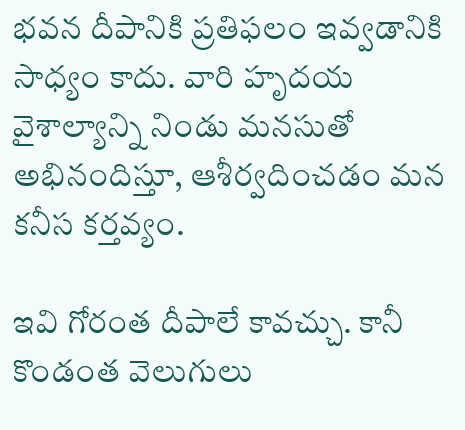భవన దీపానికి ప్రతిఫలం ఇవ్వడానికి సాధ్యం కాదు. వారి హృదయ వైశాల్యాన్ని నిండు మనసుతో అభినందిస్తూ, ఆశీర్వదించడం మన కనీస కర్తవ్యం.

ఇవి గోరంత దీపాలే కావచ్చు. కానీ కొండంత వెలుగులు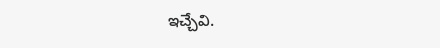ఇచ్చేవి.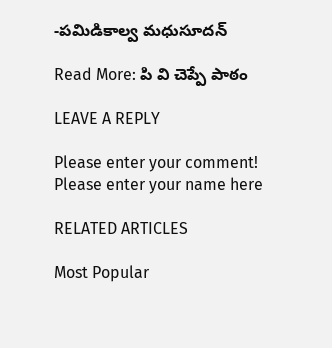-పమిడికాల్వ మధుసూదన్

Read More: పి వి చెప్పే పాఠం

LEAVE A REPLY

Please enter your comment!
Please enter your name here

RELATED ARTICLES

Most Popular